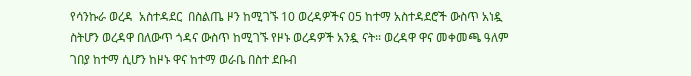የሳንኩራ ወረዳ  አስተዳደር  በስልጤ ዞን ከሚገኙ 10 ወረዳዎችና 05 ከተማ አስተዳደሮች ውስጥ አነዷ ስትሆን ወረዳዋ በለውጥ ጎዳና ውስጥ ከሚገኙ የዞኑ ወረዳዎች አንዷ ናት፡፡ ወረዳዋ ዋና መቀመጫ ዓለም ገበያ ከተማ ሲሆን ከዞኑ ዋና ከተማ ወራቤ በስተ ደቡብ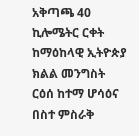አቅጣጫ 40 ኪሎሜትር ርቀት  ከማዕከላዊ ኢትዮጵያ ክልል መንግስት ርዕሰ ከተማ ሆሳዕና በስተ ምስራቅ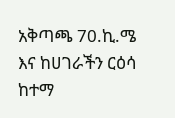አቅጣጫ 70.ኪ.ሜ እና ከሀገራችን ርዕሳ ከተማ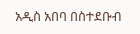አዲስ አበባ በስተደቡብ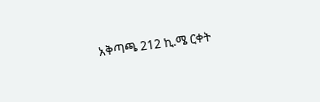አቅጣጫ 212 ኪ.ሜ ርቀት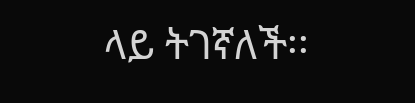ላይ ትገኛለች፡፡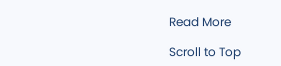Read More

Scroll to Top